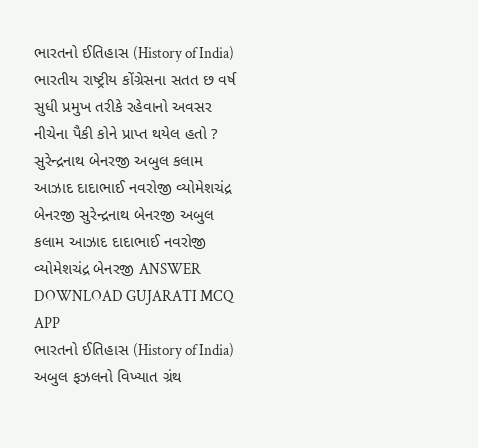ભારતનો ઈતિહાસ (History of India) ભારતીય રાષ્ટ્રીય કોંગ્રેસના સતત છ વર્ષ સુધી પ્રમુખ તરીકે રહેવાનો અવસર નીચેના પૈકી કોને પ્રાપ્ત થયેલ હતો ? સુરેન્દ્રનાથ બેનરજી અબુલ કલામ આઝાદ દાદાભાઈ નવરોજી વ્યોમેશચંદ્ર બેનરજી સુરેન્દ્રનાથ બેનરજી અબુલ કલામ આઝાદ દાદાભાઈ નવરોજી વ્યોમેશચંદ્ર બેનરજી ANSWER DOWNLOAD GUJARATI MCQ APP
ભારતનો ઈતિહાસ (History of India) અબુલ ફઝલનો વિખ્યાત ગ્રંથ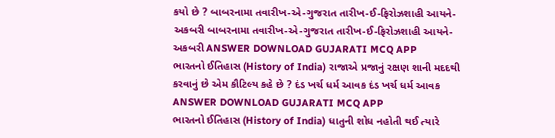કયો છે ? બાબરનામા તવારીખ-એ-ગુજરાત તારીખ-ઈ-ફિરોઝશાહી આયને-અકબરી બાબરનામા તવારીખ-એ-ગુજરાત તારીખ-ઈ-ફિરોઝશાહી આયને-અકબરી ANSWER DOWNLOAD GUJARATI MCQ APP
ભારતનો ઈતિહાસ (History of India) રાજાએ પ્રજાનું રક્ષણ શાની મદદથી કરવાનું છે એમ કૌટિલ્ય કહે છે ? દંડ ખર્ચ ધર્મ આવક દંડ ખર્ચ ધર્મ આવક ANSWER DOWNLOAD GUJARATI MCQ APP
ભારતનો ઈતિહાસ (History of India) ધાતુની શોધ નહોતી થઈ ત્યારે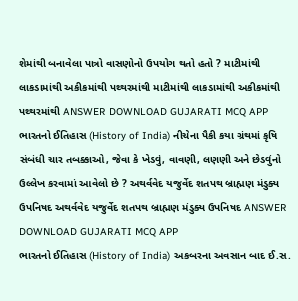શેમાંથી બનાવેલા પાત્રો વાસણોનો ઉપયોગ થતો હતો ? માટીમાંથી લાકડામાંથી અકીકમાંથી પથ્થરમાંથી માટીમાંથી લાકડામાંથી અકીકમાંથી પથ્થરમાંથી ANSWER DOWNLOAD GUJARATI MCQ APP
ભારતનો ઈતિહાસ (History of India) નીચેના પૈકી કયા ગ્રંથમાં કૃષિ સંબંધી ચાર તબક્કાઓ, જેવા કે ખેડવું, વાવણી, લણણી અને છેડવુંનો ઉલ્લેખ કરવામાં આવેલો છે ? અથર્વવેદ યજુર્વેદ શતપથ બ્રાહ્મણ મંડુક્ય ઉપનિષદ અથર્વવેદ યજુર્વેદ શતપથ બ્રાહ્મણ મંડુક્ય ઉપનિષદ ANSWER DOWNLOAD GUJARATI MCQ APP
ભારતનો ઈતિહાસ (History of India) અકબરના અવસાન બાદ ઈ.સ.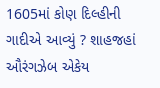1605માં કોણ દિલ્હીની ગાદીએ આવ્યું ? શાહજહાં ઔરંગઝેબ એકેય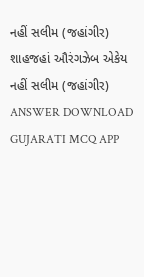નહીં સલીમ (જહાંગીર) શાહજહાં ઔરંગઝેબ એકેય નહીં સલીમ (જહાંગીર) ANSWER DOWNLOAD GUJARATI MCQ APP